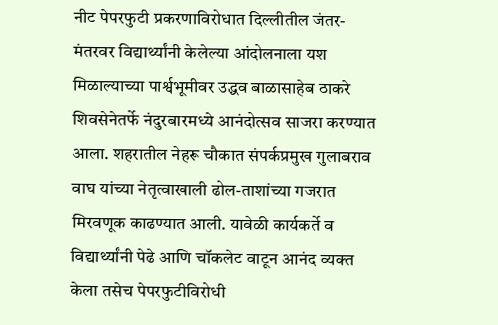नीट पेपरफुटी प्रकरणाविरोधात दिल्लीतील जंतर-मंतरवर विद्यार्थ्यांनी केलेल्या आंदोलनाला यश मिळाल्याच्या पार्श्वभूमीवर उद्धव बाळासाहेब ठाकरे शिवसेनेतर्फे नंदुरबारमध्ये आनंदोत्सव साजरा करण्यात आला. शहरातील नेहरू चौकात संपर्कप्रमुख गुलाबराव वाघ यांच्या नेतृत्वाखाली ढोल-ताशांच्या गजरात मिरवणूक काढण्यात आली. यावेळी कार्यकर्ते व विद्यार्थ्यांनी पेढे आणि चॉकलेट वाटून आनंद व्यक्त केला तसेच पेपरफुटीविरोधी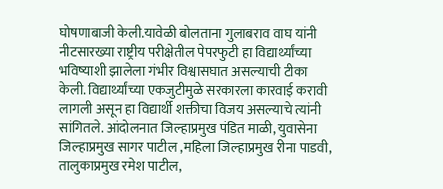घोषणाबाजी केली.यावेळी बोलताना गुलाबराव वाघ यांनी नीटसारख्या राष्ट्रीय परीक्षेतील पेपरफुटी हा विद्यार्थ्यांच्या भविष्याशी झालेला गंभीर विश्वासघात असल्याची टीका केली. विद्यार्थ्यांच्या एकजुटीमुळे सरकारला कारवाई करावी लागली असून हा विद्यार्थी शक्तीचा विजय असल्याचे त्यांनी सांगितले. आंदोलनात जिल्हाप्रमुख पंडित माळी, युवासेना जिल्हाप्रमुख सागर पाटील ,महिला जिल्हाप्रमुख रीना पाडवी, तालुकाप्रमुख रमेश पाटील,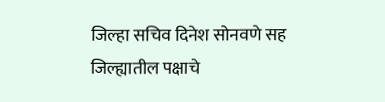जिल्हा सचिव दिनेश सोनवणे सह जिल्ह्यातील पक्षाचे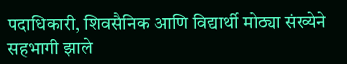पदाधिकारी, शिवसैनिक आणि विद्यार्थी मोठ्या संख्येने सहभागी झाले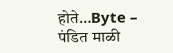होते…Byte – पंडित माळी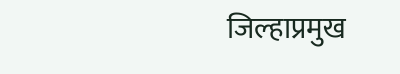जिल्हाप्रमुख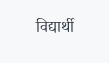विद्यार्थी